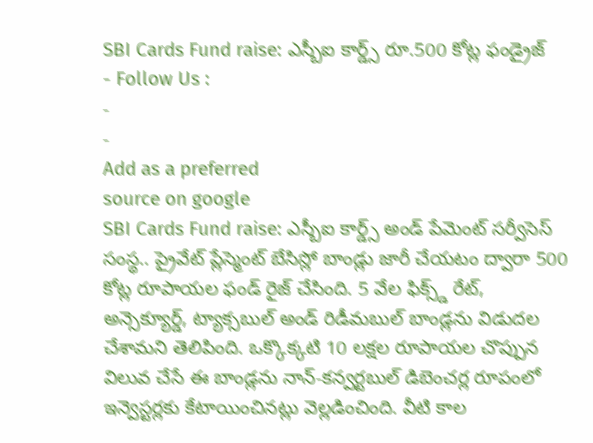SBI Cards Fund raise: ఎస్బీఐ కార్డ్స్ రూ.500 కోట్ల ఫండ్రైజ్
- Follow Us :
-
-
Add as a preferred
source on google
SBI Cards Fund raise: ఎస్బీఐ కార్డ్స్ అండ్ పేమెంట్ సర్వీసెస్ సంస్థ.. ప్రైవేట్ ప్లేస్మెంట్ బేసిస్లో బాండ్లు జారీ చేయటం ద్వారా 500 కోట్ల రూపాయల ఫండ్ రైజ్ చేసింది. 5 వేల ఫిక్స్డ్ రేట్, అన్సెక్యూర్డ్, ట్యాక్సబుల్ అండ్ రిడీమబుల్ బాండ్లను విడుదల చేశామని తెలిపింది. ఒక్కొక్కటి 10 లక్షల రూపాయల చొప్పున విలువ చేసే ఈ బాండ్లను నాన్-కన్వర్టబుల్ డిబెంచర్ల రూపంలో ఇన్వెస్టర్లకు కేటాయించినట్లు వెల్లడించింది. వీటి కాల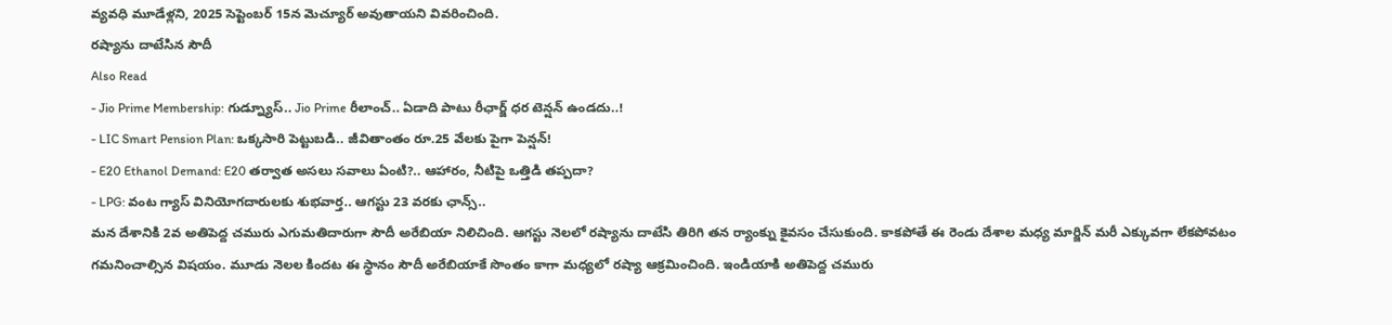వ్యవధి మూడేళ్లని, 2025 సెప్టెంబర్ 15న మెచ్యూర్ అవుతాయని వివరించింది.
రష్యాను దాటేసిన సౌదీ
Also Read
- Jio Prime Membership: గుడ్న్యూస్.. Jio Prime రీలాంచ్.. ఏడాది పాటు రీఛార్జ్ ధర టెన్షన్ ఉండదు..!
- LIC Smart Pension Plan: ఒక్కసారి పెట్టుబడి.. జీవితాంతం రూ.25 వేలకు పైగా పెన్షన్!
- E20 Ethanol Demand: E20 తర్వాత అసలు సవాలు ఏంటి?.. ఆహారం, నీటిపై ఒత్తిడి తప్పదా?
- LPG: వంట గ్యాస్ వినియోగదారులకు శుభవార్త.. ఆగస్టు 23 వరకు ఛాన్స్..
మన దేశానికి 2వ అతిపెద్ద చమురు ఎగుమతిదారుగా సౌదీ అరేబియా నిలిచింది. ఆగస్టు నెలలో రష్యాను దాటేసి తిరిగి తన ర్యాంక్ను కైవసం చేసుకుంది. కాకపోతే ఈ రెండు దేశాల మధ్య మార్జిన్ మరీ ఎక్కువగా లేకపోవటం గమనించాల్సిన విషయం. మూడు నెలల కిందట ఈ స్థానం సౌదీ అరేబియాకే సొంతం కాగా మధ్యలో రష్యా ఆక్రమించింది. ఇండియాకి అతిపెద్ద చమురు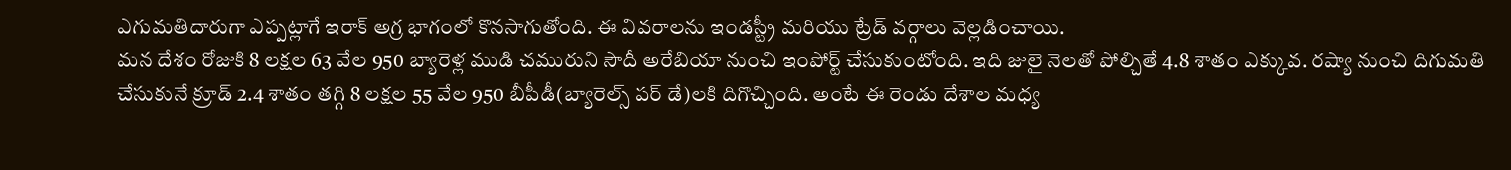ఎగుమతిదారుగా ఎప్పట్లాగే ఇరాక్ అగ్ర భాగంలో కొనసాగుతోంది. ఈ వివరాలను ఇండస్ట్రీ మరియు ట్రేడ్ వర్గాలు వెల్లడించాయి.
మన దేశం రోజుకి 8 లక్షల 63 వేల 950 బ్యారెళ్ల ముడి చమురుని సౌదీ అరేబియా నుంచి ఇంపోర్ట్ చేసుకుంటోంది. ఇది జులై నెలతో పోల్చితే 4.8 శాతం ఎక్కువ. రష్యా నుంచి దిగుమతి చేసుకునే క్రూడ్ 2.4 శాతం తగ్గి 8 లక్షల 55 వేల 950 బీపీడీ(బ్యారెల్స్ పర్ డే)లకి దిగొచ్చింది. అంటే ఈ రెండు దేశాల మధ్య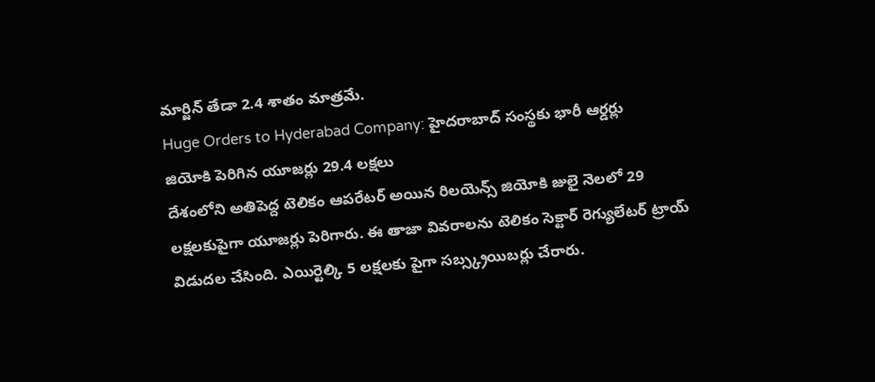మార్జిన్ తేడా 2.4 శాతం మాత్రమే.
Huge Orders to Hyderabad Company: హైదరాబాద్ సంస్థకు భారీ ఆర్డర్లు
జియోకి పెరిగిన యూజర్లు 29.4 లక్షలు
దేశంలోని అతిపెద్ద టెలికం ఆపరేటర్ అయిన రిలయెన్స్ జియోకి జులై నెలలో 29 లక్షలకుపైగా యూజర్లు పెరిగారు. ఈ తాజా వివరాలను టెలికం సెక్టార్ రెగ్యులేటర్ ట్రాయ్ విడుదల చేసింది. ఎయిర్టెల్కి 5 లక్షలకు పైగా సబ్స్క్రయిబర్లు చేరారు.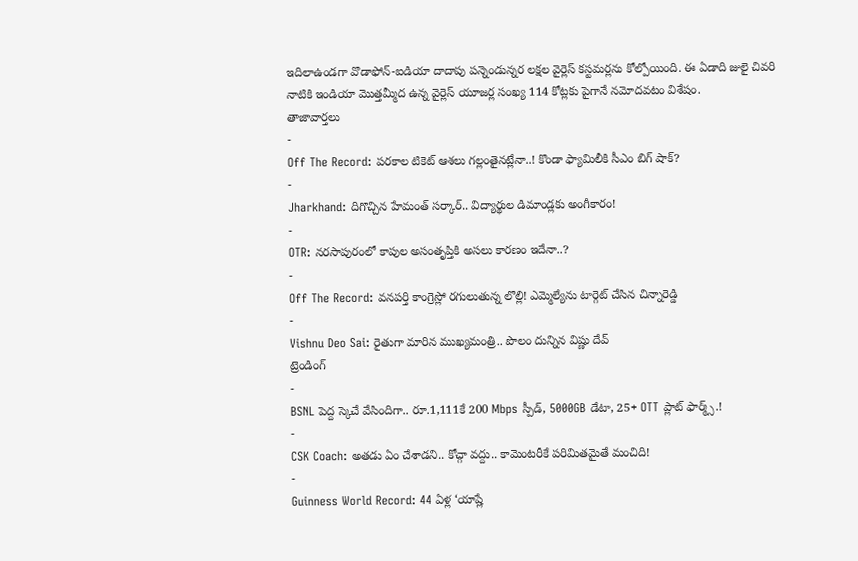ఇదిలాఉండగా వొడాఫోన్-ఐడియా దాదాపు పన్నెండున్నర లక్షల వైర్లెస్ కస్టమర్లను కోల్పోయింది. ఈ ఏడాది జులై చివరి నాటికి ఇండియా మొత్తమ్మీద ఉన్న వైర్లెస్ యూజర్ల సంఖ్య 114 కోట్లకు పైగానే నమోదవటం విశేషం.
తాజావార్తలు
-
Off The Record: పరకాల టికెట్ ఆశలు గల్లంతైనట్లేనా..! కొండా ఫ్యామిలీకి సీఎం బిగ్ షాక్?
-
Jharkhand: దిగొచ్చిన హేమంత్ సర్కార్.. విద్యార్థుల డిమాండ్లకు అంగీకారం!
-
OTR: నరసాపురంలో కాపుల అసంతృప్తికి అసలు కారణం ఇదేనా..?
-
Off The Record: వనపర్తి కాంగ్రెస్లో రగులుతున్న లొల్లి! ఎమ్మెల్యేను టార్గెట్ చేసిన చిన్నారెడ్డి
-
Vishnu Deo Sai: రైతుగా మారిన ముఖ్యమంత్రి.. పొలం దున్నిన విష్ణు దేవ్
ట్రెండింగ్
-
BSNL పెద్ద స్కెచే వేసిందిగా.. రూ.1,111కే 200 Mbps స్పీడ్, 5000GB డేటా, 25+ OTT ప్లాట్ ఫార్మ్స్.!
-
CSK Coach: అతడు ఏం చేశాడని.. కోచ్గా వద్దు.. కామెంటరీకే పరిమితమైతే మంచిది!
-
Guinness World Record: 44 ఏళ్ల ‘యాష్లే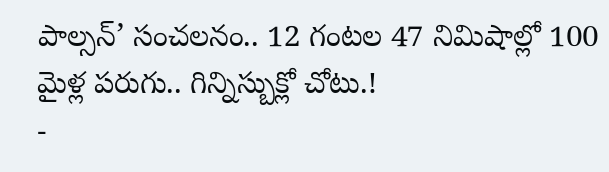పాల్సన్’ సంచలనం.. 12 గంటల 47 నిమిషాల్లో 100 మైళ్ల పరుగు.. గిన్నిస్బుక్లో చోటు.!
-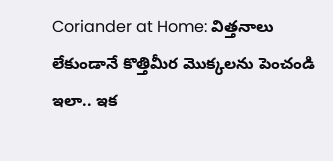Coriander at Home: విత్తనాలు లేకుండానే కొత్తిమీర మొక్కలను పెంచండి ఇలా.. ఇక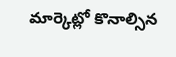మార్కెట్లో కొనాల్సిన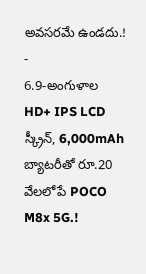అవసరమే ఉండదు.!
-
6.9-అంగుళాల HD+ IPS LCD స్క్రీన్, 6,000mAh బ్యాటరీతో రూ.20 వేలలోపే POCO M8x 5G.!